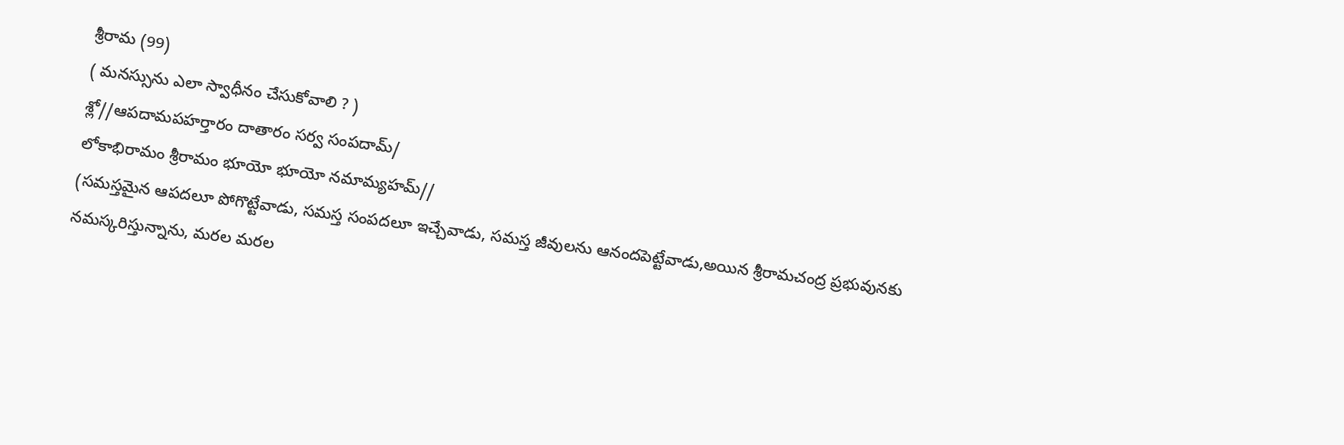శ్రీరామ (99)
( మనస్సును ఎలా స్వాధీనం చేసుకోవాలి ? )
శ్లో//ఆపదామపహర్తారం దాతారం సర్వ సంపదామ్/
లోకాభిరామం శ్రీరామం భూయో భూయో నమామ్యహమ్//
(సమస్తమైన ఆపదలూ పోగొట్టేవాడు, సమస్త సంపదలూ ఇచ్చేవాడు, సమస్త జీవులను ఆనందపెట్టేవాడు,అయిన శ్రీరామచంద్ర ప్రభువునకు నమస్కరిస్తున్నాను, మరల మరల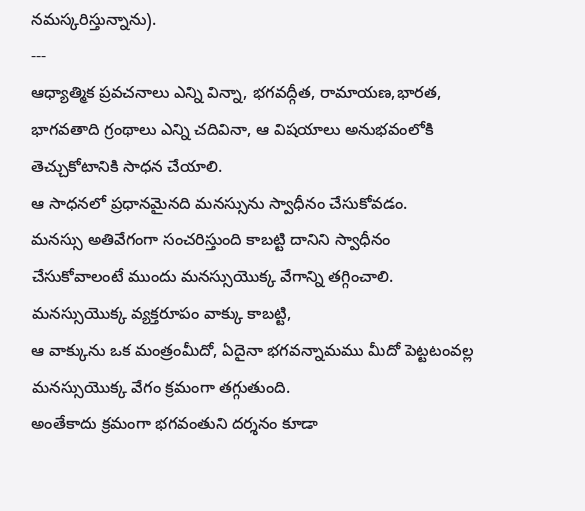నమస్కరిస్తున్నాను).
---
ఆధ్యాత్మిక ప్రవచనాలు ఎన్ని విన్నా, భగవద్గీత, రామాయణ,భారత, భాగవతాది గ్రంథాలు ఎన్ని చదివినా, ఆ విషయాలు అనుభవంలోకి తెచ్చుకోటానికి సాధన చేయాలి.
ఆ సాధనలో ప్రధానమైనది మనస్సును స్వాధీనం చేసుకోవడం.
మనస్సు అతివేగంగా సంచరిస్తుంది కాబట్టి దానిని స్వాధీనం చేసుకోవాలంటే ముందు మనస్సుయొక్క వేగాన్ని తగ్గించాలి.
మనస్సుయొక్క వ్యక్తరూపం వాక్కు కాబట్టి,
ఆ వాక్కును ఒక మంత్రంమీదో, ఏదైనా భగవన్నామము మీదో పెట్టటంవల్ల మనస్సుయొక్క వేగం క్రమంగా తగ్గుతుంది.
అంతేకాదు క్రమంగా భగవంతుని దర్శనం కూడా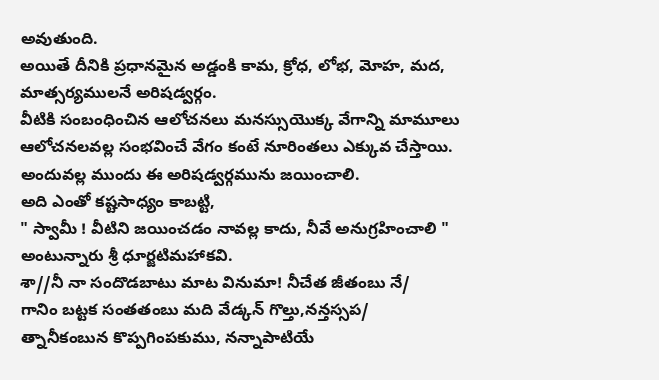అవుతుంది.
అయితే దీనికి ప్రధానమైన అడ్డంకి కామ, క్రోధ, లోభ, మోహ, మద, మాత్సర్యములనే అరిషడ్వర్గం.
వీటికి సంబంధించిన ఆలోచనలు మనస్సుయొక్క వేగాన్ని మామూలు ఆలోచనలవల్ల సంభవించే వేగం కంటే నూరింతలు ఎక్కువ చేస్తాయి.
అందువల్ల ముందు ఈ అరిషడ్వర్గమును జయించాలి.
అది ఎంతో కష్టసాధ్యం కాబట్టి,
" స్వామీ ! వీటిని జయించడం నావల్ల కాదు, నీవే అనుగ్రహించాలి "
అంటున్నారు శ్రీ ధూర్జటిమహాకవి.
శా//నీ నా సందొడబాటు మాట వినుమా! నీచేత జీతంబు నే/
గానిం బట్టక సంతతంబు మది వేడ్కన్ గొల్తు,నన్తస్సప/
త్నానీకంబున కొప్పగింపకుము, నన్నాపాటియే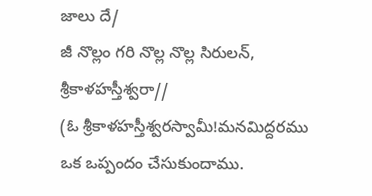జాలు దే/
జీ నొల్లం గరి నొల్ల నొల్ల సిరులన్, శ్రీకాళహస్తీశ్వరా//
(ఓ శ్రీకాళహస్తీశ్వరస్వామీ!మనమిద్దరము ఒక ఒప్పందం చేసుకుందాము.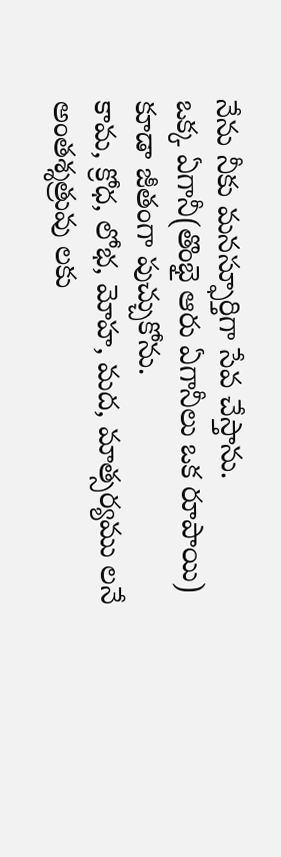నేను నీకు మనస్ఫూర్తిగా సేవ చేస్తాను.
ఒక్క ఏగానీ(తొంభై ఆరు ఏగానీలు ఒక రూపాయి) కూడా జీతంగా పుచ్చుకోను.
కామ, క్రోధ, లోభ, మోహ, మద, మాత్సర్యము లనే అంతశ్శత్రువు లకు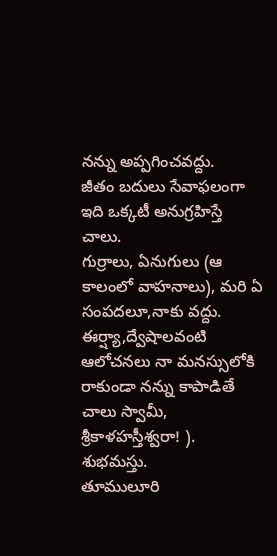నన్ను అప్పగించవద్దు.
జీతం బదులు సేవాఫలంగా ఇది ఒక్కటీ అనుగ్రహిస్తే చాలు.
గుర్రాలు, ఏనుగులు (ఆ కాలంలో వాహనాలు), మరి ఏ సంపదలూ,నాకు వద్దు.
ఈర్ష్యా,ద్వేషాలవంటి ఆలోచనలు నా మనస్సులోకి రాకుండా నన్ను కాపాడితే చాలు స్వామీ, శ్రీకాళహస్తీశ్వరా! ).
శుభమస్తు.
తూములూరి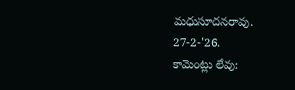మధుసూదనరావు.
27-2-'26.
కామెంట్లు లేవు: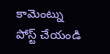కామెంట్ను పోస్ట్ చేయండి